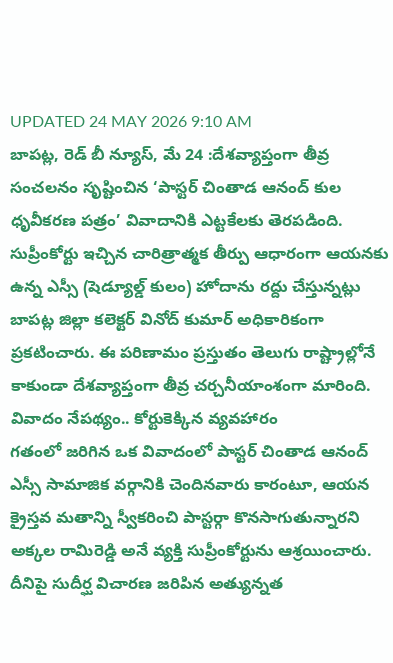UPDATED 24 MAY 2026 9:10 AM
బాపట్ల, రెడ్ బీ న్యూస్, మే 24 :దేశవ్యాప్తంగా తీవ్ర సంచలనం సృష్టించిన ‘పాస్టర్ చింతాడ ఆనంద్ కుల ధృవీకరణ పత్రం’ వివాదానికి ఎట్టకేలకు తెరపడింది. సుప్రీంకోర్టు ఇచ్చిన చారిత్రాత్మక తీర్పు ఆధారంగా ఆయనకు ఉన్న ఎస్సీ (షెడ్యూల్డ్ కులం) హోదాను రద్దు చేస్తున్నట్లు బాపట్ల జిల్లా కలెక్టర్ వినోద్ కుమార్ అధికారికంగా ప్రకటించారు. ఈ పరిణామం ప్రస్తుతం తెలుగు రాష్ట్రాల్లోనే కాకుండా దేశవ్యాప్తంగా తీవ్ర చర్చనీయాంశంగా మారింది.
వివాదం నేపథ్యం.. కోర్టుకెక్కిన వ్యవహారం
గతంలో జరిగిన ఒక వివాదంలో పాస్టర్ చింతాడ ఆనంద్ ఎస్సీ సామాజిక వర్గానికి చెందినవారు కారంటూ, ఆయన క్రైస్తవ మతాన్ని స్వీకరించి పాస్టర్గా కొనసాగుతున్నారని అక్కల రామిరెడ్డి అనే వ్యక్తి సుప్రీంకోర్టును ఆశ్రయించారు. దీనిపై సుదీర్ఘ విచారణ జరిపిన అత్యున్నత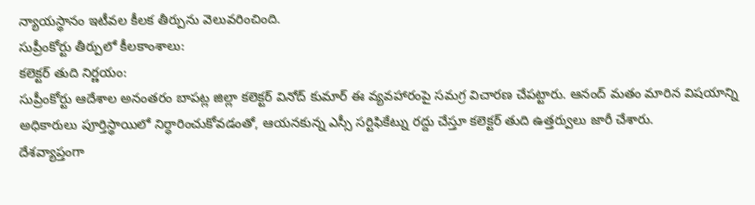న్యాయస్థానం ఇటీవల కీలక తీర్పును వెలువరించింది.
సుప్రీంకోర్టు తీర్పులో కీలకాంశాలు:
కలెక్టర్ తుది నిర్ణయం:
సుప్రీంకోర్టు ఆదేశాల అనంతరం బాపట్ల జిల్లా కలెక్టర్ వినోద్ కుమార్ ఈ వ్యవహారంపై సమగ్ర విచారణ చేపట్టారు. ఆనంద్ మతం మారిన విషయాన్ని అధికారులు పూర్తిస్థాయిలో నిర్ధారించుకోవడంతో, ఆయనకున్న ఎస్సీ సర్టిఫికేట్ను రద్దు చేస్తూ కలెక్టర్ తుది ఉత్తర్వులు జారీ చేశారు.
దేశవ్యాప్తంగా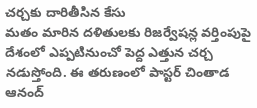చర్చకు దారితీసిన కేసు
మతం మారిన దళితులకు రిజర్వేషన్ల వర్తింపుపై దేశంలో ఎప్పటినుంచో పెద్ద ఎత్తున చర్చ నడుస్తోంది. ఈ తరుణంలో పాస్టర్ చింతాడ ఆనంద్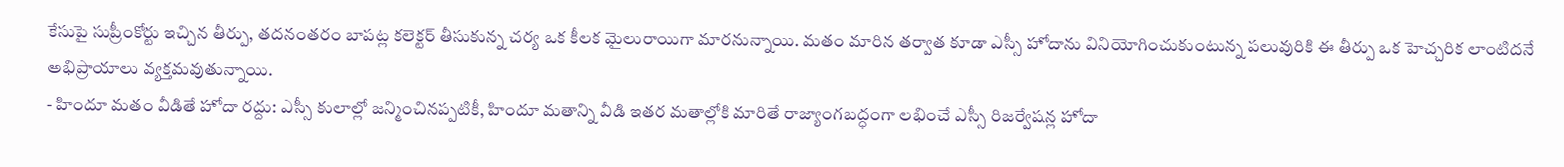కేసుపై సుప్రీంకోర్టు ఇచ్చిన తీర్పు, తదనంతరం బాపట్ల కలెక్టర్ తీసుకున్న చర్య ఒక కీలక మైలురాయిగా మారనున్నాయి. మతం మారిన తర్వాత కూడా ఎస్సీ హోదాను వినియోగించుకుంటున్న పలువురికి ఈ తీర్పు ఒక హెచ్చరిక లాంటిదనే అభిప్రాయాలు వ్యక్తమవుతున్నాయి.
- హిందూ మతం వీడితే హోదా రద్దు: ఎస్సీ కులాల్లో జన్మించినప్పటికీ, హిందూ మతాన్ని వీడి ఇతర మతాల్లోకి మారితే రాజ్యాంగబద్ధంగా లభించే ఎస్సీ రిజర్వేషన్ల హోదా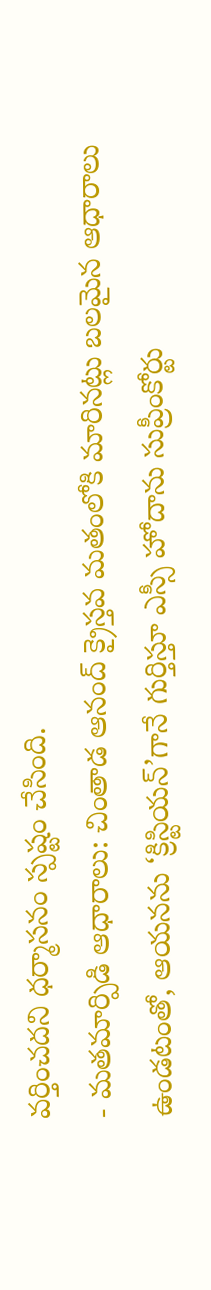వర్తించదని ధర్మాసనం స్పష్టం చేసింది.
- మతమార్పిడి ఆధారాలు: చింతాడ ఆనంద్ క్రైస్తవ మతంలోకి మారినట్లు బలమైన ఆధారాలు ఉండటంతో, ఆయనను ‘క్రిస్టియన్’గానే గుర్తిస్తూ ఎస్సీ హోదాను సుప్రీంకోర్టు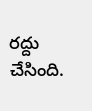రద్దు చేసింది.